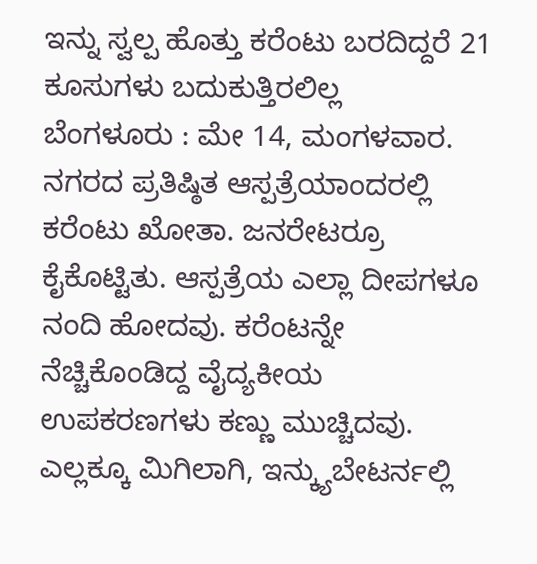ಇನ್ನು ಸ್ವಲ್ಪ ಹೊತ್ತು ಕರೆಂಟು ಬರದಿದ್ದರೆ 21 ಕೂಸುಗಳು ಬದುಕುತ್ತಿರಲಿಲ್ಲ
ಬೆಂಗಳೂರು : ಮೇ 14, ಮಂಗಳವಾರ. ನಗರದ ಪ್ರತಿಷ್ಠಿತ ಆಸ್ಪತ್ರೆಯಾಂದರಲ್ಲಿ ಕರೆಂಟು ಖೋತಾ. ಜನರೇಟರ್ರೂ ಕೈಕೊಟ್ಟಿತು. ಆಸ್ಪತ್ರೆಯ ಎಲ್ಲಾ ದೀಪಗಳೂ ನಂದಿ ಹೋದವು. ಕರೆಂಟನ್ನೇ ನೆಚ್ಚಿಕೊಂಡಿದ್ದ ವೈದ್ಯಕೀಯ ಉಪಕರಣಗಳು ಕಣ್ಣು ಮುಚ್ಚಿದವು. ಎಲ್ಲಕ್ಕೂ ಮಿಗಿಲಾಗಿ, ಇನ್ಕ್ಯುಬೇಟರ್ನಲ್ಲಿ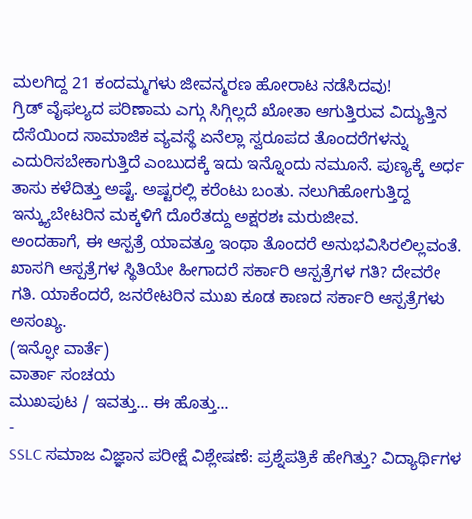ಮಲಗಿದ್ದ 21 ಕಂದಮ್ಮಗಳು ಜೀವನ್ಮರಣ ಹೋರಾಟ ನಡೆಸಿದವು!
ಗ್ರಿಡ್ ವೈಫಲ್ಯದ ಪರಿಣಾಮ ಎಗ್ಗು ಸಿಗ್ಗಿಲ್ಲದೆ ಖೋತಾ ಆಗುತ್ತಿರುವ ವಿದ್ಯುತ್ತಿನ ದೆಸೆಯಿಂದ ಸಾಮಾಜಿಕ ವ್ಯವಸ್ಥೆ ಏನೆಲ್ಲಾ ಸ್ವರೂಪದ ತೊಂದರೆಗಳನ್ನು ಎದುರಿಸಬೇಕಾಗುತ್ತಿದೆ ಎಂಬುದಕ್ಕೆ ಇದು ಇನ್ನೊಂದು ನಮೂನೆ. ಪುಣ್ಯಕ್ಕೆ ಅರ್ಧ ತಾಸು ಕಳೆದಿತ್ತು ಅಷ್ಟೆ. ಅಷ್ಟರಲ್ಲಿ ಕರೆಂಟು ಬಂತು. ನಲುಗಿಹೋಗುತ್ತಿದ್ದ ಇನ್ಕ್ಯುಬೇಟರಿನ ಮಕ್ಕಳಿಗೆ ದೊರೆತದ್ದು ಅಕ್ಷರಶಃ ಮರುಜೀವ.
ಅಂದಹಾಗೆ, ಈ ಆಸ್ಪತ್ರೆ ಯಾವತ್ತೂ ಇಂಥಾ ತೊಂದರೆ ಅನುಭವಿಸಿರಲಿಲ್ಲವಂತೆ. ಖಾಸಗಿ ಆಸ್ಪತ್ರೆಗಳ ಸ್ಥಿತಿಯೇ ಹೀಗಾದರೆ ಸರ್ಕಾರಿ ಆಸ್ಪತ್ರೆಗಳ ಗತಿ? ದೇವರೇ ಗತಿ. ಯಾಕೆಂದರೆ, ಜನರೇಟರಿನ ಮುಖ ಕೂಡ ಕಾಣದ ಸರ್ಕಾರಿ ಆಸ್ಪತ್ರೆಗಳು ಅಸಂಖ್ಯ.
(ಇನ್ಫೋ ವಾರ್ತೆ)
ವಾರ್ತಾ ಸಂಚಯ
ಮುಖಪುಟ / ಇವತ್ತು... ಈ ಹೊತ್ತು...
-
SSLC ಸಮಾಜ ವಿಜ್ಞಾನ ಪರೀಕ್ಷೆ ವಿಶ್ಲೇಷಣೆ: ಪ್ರಶ್ನೆಪತ್ರಿಕೆ ಹೇಗಿತ್ತು? ವಿದ್ಯಾರ್ಥಿಗಳ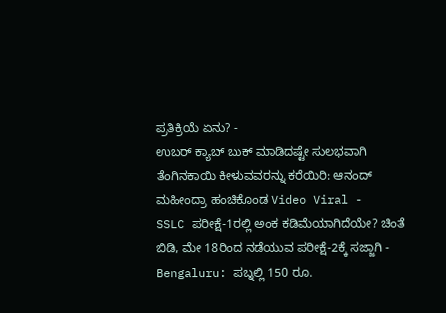ಪ್ರತಿಕ್ರಿಯೆ ಏನು? -
ಉಬರ್ ಕ್ಯಾಬ್ ಬುಕ್ ಮಾಡಿದಷ್ಟೇ ಸುಲಭವಾಗಿ ತೆಂಗಿನಕಾಯಿ ಕೀಳುವವರನ್ನು ಕರೆಯಿರಿ: ಆನಂದ್ ಮಹೀಂದ್ರಾ ಹಂಚಿಕೊಂಡ Video Viral -
SSLC ಪರೀಕ್ಷೆ-1ರಲ್ಲಿ ಅಂಕ ಕಡಿಮೆಯಾಗಿದೆಯೇ? ಚಿಂತೆ ಬಿಡಿ, ಮೇ 18ರಿಂದ ನಡೆಯುವ ಪರೀಕ್ಷೆ-2ಕ್ಕೆ ಸಜ್ಜಾಗಿ -
Bengaluru: ಪಬ್ನಲ್ಲಿ 150 ರೂ.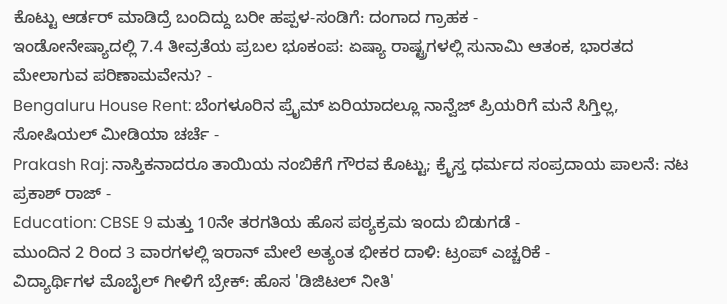ಕೊಟ್ಟು ಆರ್ಡರ್ ಮಾಡಿದ್ರೆ ಬಂದಿದ್ದು ಬರೀ ಹಪ್ಪಳ-ಸಂಡಿಗೆ: ದಂಗಾದ ಗ್ರಾಹಕ -
ಇಂಡೋನೇಷ್ಯಾದಲ್ಲಿ 7.4 ತೀವ್ರತೆಯ ಪ್ರಬಲ ಭೂಕಂಪ: ಏಷ್ಯಾ ರಾಷ್ಟ್ರಗಳಲ್ಲಿ ಸುನಾಮಿ ಆತಂಕ, ಭಾರತದ ಮೇಲಾಗುವ ಪರಿಣಾಮವೇನು? -
Bengaluru House Rent: ಬೆಂಗಳೂರಿನ ಪ್ರೈಮ್ ಏರಿಯಾದಲ್ಲೂ ನಾನ್ವೆಜ್ ಪ್ರಿಯರಿಗೆ ಮನೆ ಸಿಗ್ತಿಲ್ಲ, ಸೋಷಿಯಲ್ ಮೀಡಿಯಾ ಚರ್ಚೆ -
Prakash Raj: ನಾಸ್ತಿಕನಾದರೂ ತಾಯಿಯ ನಂಬಿಕೆಗೆ ಗೌರವ ಕೊಟ್ಟು; ಕ್ರೈಸ್ತ ಧರ್ಮದ ಸಂಪ್ರದಾಯ ಪಾಲನೆ: ನಟ ಪ್ರಕಾಶ್ ರಾಜ್ -
Education: CBSE 9 ಮತ್ತು 10ನೇ ತರಗತಿಯ ಹೊಸ ಪಠ್ಯಕ್ರಮ ಇಂದು ಬಿಡುಗಡೆ -
ಮುಂದಿನ 2 ರಿಂದ 3 ವಾರಗಳಲ್ಲಿ ಇರಾನ್ ಮೇಲೆ ಅತ್ಯಂತ ಭೀಕರ ದಾಳಿ: ಟ್ರಂಪ್ ಎಚ್ಚರಿಕೆ -
ವಿದ್ಯಾರ್ಥಿಗಳ ಮೊಬೈಲ್ ಗೀಳಿಗೆ ಬ್ರೇಕ್: ಹೊಸ 'ಡಿಜಿಟಲ್ ನೀತಿ'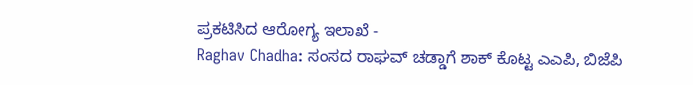ಪ್ರಕಟಿಸಿದ ಆರೋಗ್ಯ ಇಲಾಖೆ -
Raghav Chadha: ಸಂಸದ ರಾಘವ್ ಚಡ್ಡಾಗೆ ಶಾಕ್ ಕೊಟ್ಟ ಎಎಪಿ, ಬಿಜೆಪಿ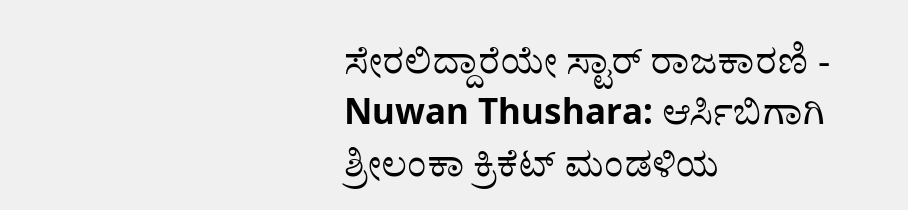ಸೇರಲಿದ್ದಾರೆಯೇ ಸ್ಟಾರ್ ರಾಜಕಾರಣಿ -
Nuwan Thushara: ಆರ್ಸಿಬಿಗಾಗಿ ಶ್ರೀಲಂಕಾ ಕ್ರಿಕೆಟ್ ಮಂಡಳಿಯ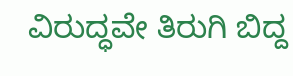ವಿರುದ್ಧವೇ ತಿರುಗಿ ಬಿದ್ದ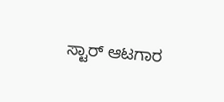ಸ್ಟಾರ್ ಆಟಗಾರ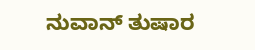ನುವಾನ್ ತುಷಾರ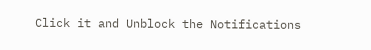Click it and Unblock the Notifications